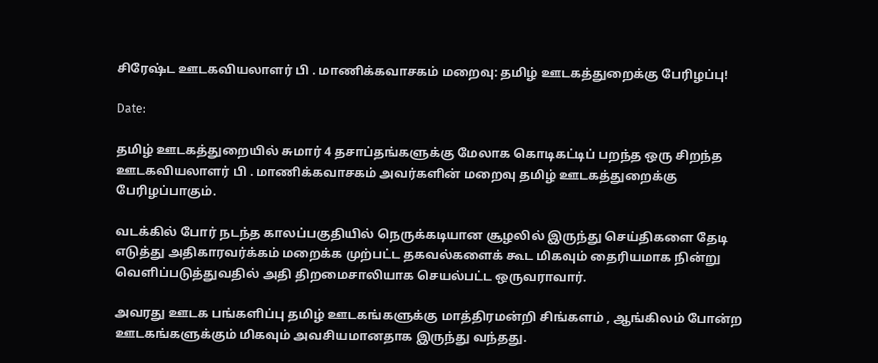சிரேஷ்ட ஊடகவியலாளர் பி . மாணிக்கவாசகம் மறைவு: தமிழ் ஊடகத்துறைக்கு பேரிழப்பு!

Date:

தமிழ் ஊடகத்துறையில் சுமார் 4 தசாப்தங்களுக்கு மேலாக கொடிகட்டிப் பறந்த ஒரு சிறந்த ஊடகவியலாளர் பி . மாணிக்கவாசகம் அவர்களின் மறைவு தமிழ் ஊடகத்துறைக்கு பேரிழப்பாகும்.

வடக்கில் போர் நடந்த காலப்பகுதியில் நெருக்கடியான சூழலில் இருந்து செய்திகளை தேடி எடுத்து அதிகாரவர்க்கம் மறைக்க முற்பட்ட தகவல்களைக் கூட மிகவும் தைரியமாக நின்று வெளிப்படுத்துவதில் அதி திறமைசாலியாக செயல்பட்ட ஒருவராவார்.

அவரது ஊடக பங்களிப்பு தமிழ் ஊடகங்களுக்கு மாத்திரமன்றி சிங்களம் , ஆங்கிலம் போன்ற ஊடகங்களுக்கும் மிகவும் அவசியமானதாக இருந்து வந்தது.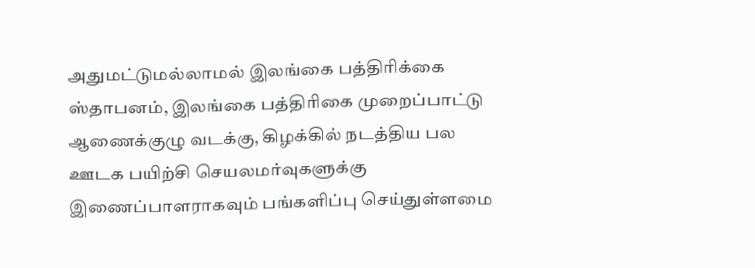அதுமட்டுமல்லாமல் இலங்கை பத்திரிக்கை ஸ்தாபனம், இலங்கை பத்திரிகை முறைப்பாட்டு ஆணைக்குழு வடக்கு, கிழக்கில் நடத்திய பல ஊடக பயிற்சி செயலமர்வுகளுக்கு இணைப்பாளராகவும் பங்களிப்பு செய்துள்ளமை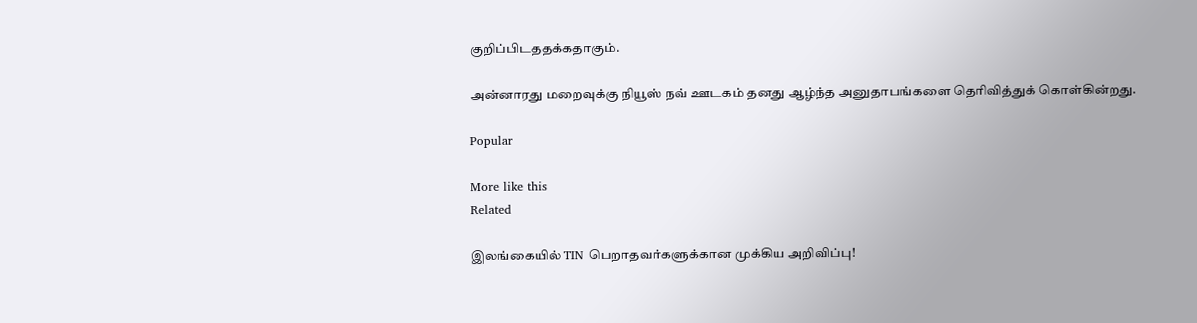குறிப்பிடததக்கதாகும்.

அன்னாரது மறைவுக்கு நியூஸ் நவ் ஊடகம் தனது ஆழ்ந்த அனுதாபங்களை தெரிவித்துக் கொள்கின்றது.

Popular

More like this
Related

இலங்கையில் TIN பெறாதவர்களுக்கான முக்கிய அறிவிப்பு!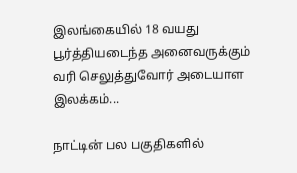இலங்கையில் 18 வயது பூர்த்தியடைந்த அனைவருக்கும் வரி செலுத்துவோர் அடையாள இலக்கம்...

நாட்டின் பல பகுதிகளில்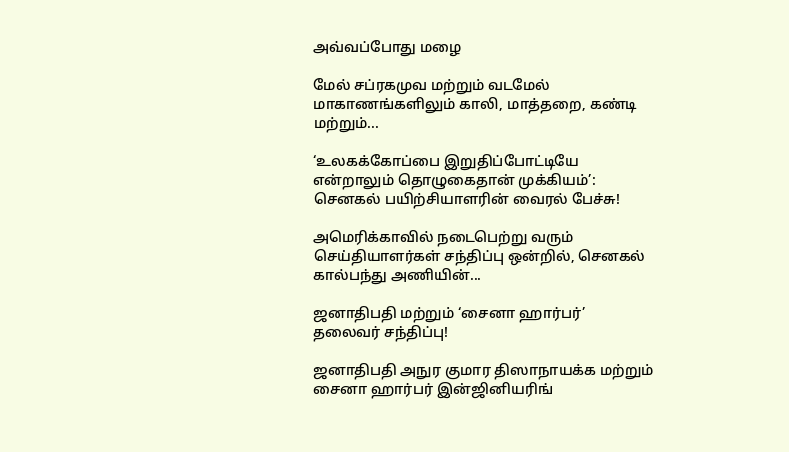அவ்வப்போது மழை

மேல் சப்ரகமுவ மற்றும் வடமேல் மாகாணங்களிலும் காலி, மாத்தறை, கண்டி மற்றும்...

‘உலகக்கோப்பை இறுதிப்போட்டியே என்றாலும் தொழுகைதான் முக்கியம்’: செனகல் பயிற்சியாளரின் வைரல் பேச்சு!

அமெரிக்காவில் நடைபெற்று வரும் செய்தியாளர்கள் சந்திப்பு ஒன்றில், செனகல் கால்பந்து அணியின்...

ஜனாதிபதி மற்றும் ‘சைனா ஹார்பர்’ தலைவர் சந்திப்பு!

ஜனாதிபதி அநுர குமார திஸாநாயக்க மற்றும் சைனா ஹார்பர் இன்ஜினியரிங்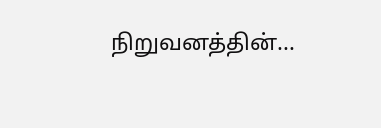நிறுவனத்தின்...